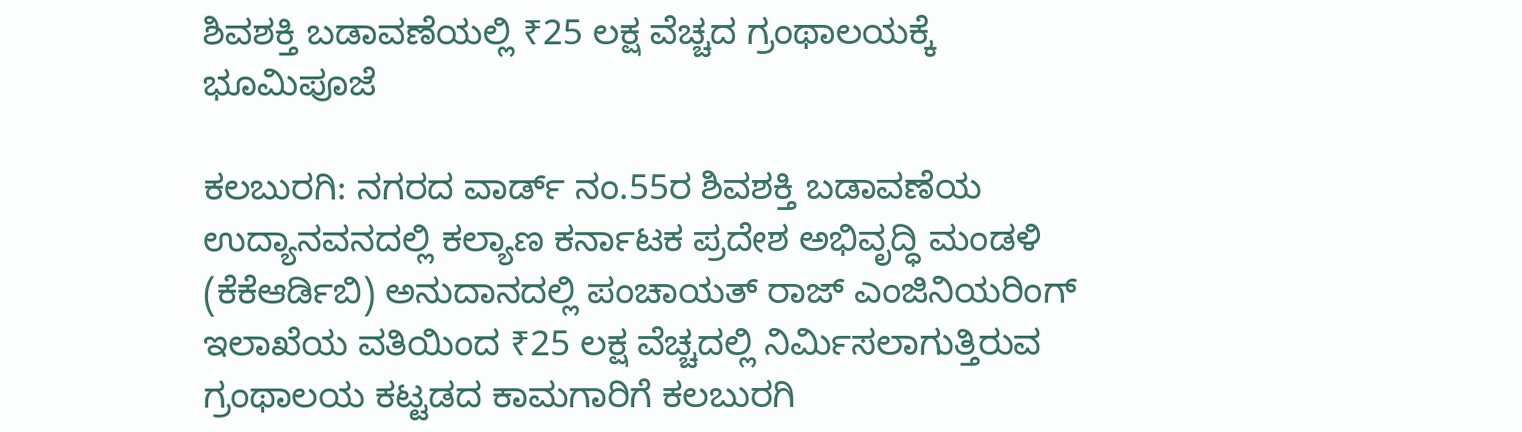ಶಿವಶಕ್ತಿ ಬಡಾವಣೆಯಲ್ಲಿ ₹25 ಲಕ್ಷ ವೆಚ್ಚದ ಗ್ರಂಥಾಲಯಕ್ಕೆ ಭೂಮಿಪೂಜೆ

ಕಲಬುರಗಿ: ನಗರದ ವಾರ್ಡ್ ನಂ.55ರ ಶಿವಶಕ್ತಿ ಬಡಾವಣೆಯ ಉದ್ಯಾನವನದಲ್ಲಿ ಕಲ್ಯಾಣ ಕರ್ನಾಟಕ ಪ್ರದೇಶ ಅಭಿವೃದ್ಧಿ ಮಂಡಳಿ (ಕೆಕೆಆರ್ಡಿಬಿ) ಅನುದಾನದಲ್ಲಿ ಪಂಚಾಯತ್ ರಾಜ್ ಎಂಜಿನಿಯರಿಂಗ್ ಇಲಾಖೆಯ ವತಿಯಿಂದ ₹25 ಲಕ್ಷ ವೆಚ್ಚದಲ್ಲಿ ನಿರ್ಮಿಸಲಾಗುತ್ತಿರುವ ಗ್ರಂಥಾಲಯ ಕಟ್ಟಡದ ಕಾಮಗಾರಿಗೆ ಕಲಬುರಗಿ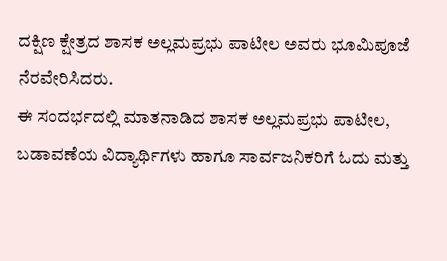ದಕ್ಷಿಣ ಕ್ಷೇತ್ರದ ಶಾಸಕ ಅಲ್ಲಮಪ್ರಭು ಪಾಟೀಲ ಅವರು ಭೂಮಿಪೂಜೆ ನೆರವೇರಿಸಿದರು.
ಈ ಸಂದರ್ಭದಲ್ಲಿ ಮಾತನಾಡಿದ ಶಾಸಕ ಅಲ್ಲಮಪ್ರಭು ಪಾಟೀಲ, ಬಡಾವಣೆಯ ವಿದ್ಯಾರ್ಥಿಗಳು ಹಾಗೂ ಸಾರ್ವಜನಿಕರಿಗೆ ಓದು ಮತ್ತು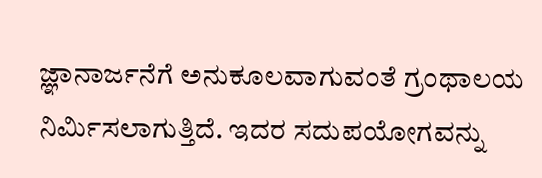ಜ್ಞಾನಾರ್ಜನೆಗೆ ಅನುಕೂಲವಾಗುವಂತೆ ಗ್ರಂಥಾಲಯ ನಿರ್ಮಿಸಲಾಗುತ್ತಿದೆ. ಇದರ ಸದುಪಯೋಗವನ್ನು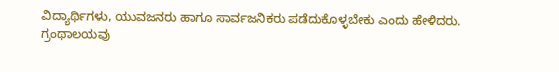ವಿದ್ಯಾರ್ಥಿಗಳು, ಯುವಜನರು ಹಾಗೂ ಸಾರ್ವಜನಿಕರು ಪಡೆದುಕೊಳ್ಳಬೇಕು ಎಂದು ಹೇಳಿದರು.
ಗ್ರಂಥಾಲಯವು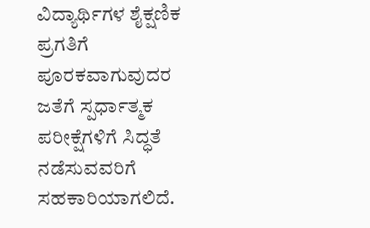ವಿದ್ಯಾರ್ಥಿಗಳ ಶೈಕ್ಷಣಿಕ ಪ್ರಗತಿಗೆ ಪೂರಕವಾಗುವುದರ ಜತೆಗೆ ಸ್ಪರ್ಧಾತ್ಮಕ ಪರೀಕ್ಷೆಗಳಿಗೆ ಸಿದ್ಧತೆ ನಡೆಸುವವರಿಗೆ ಸಹಕಾರಿಯಾಗಲಿದೆ.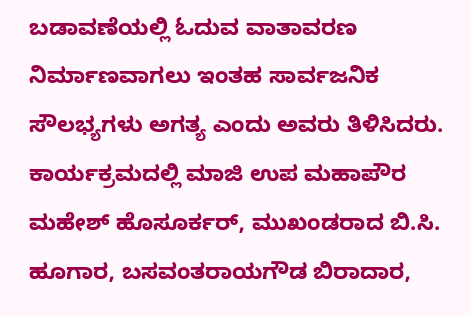ಬಡಾವಣೆಯಲ್ಲಿ ಓದುವ ವಾತಾವರಣ ನಿರ್ಮಾಣವಾಗಲು ಇಂತಹ ಸಾರ್ವಜನಿಕ ಸೌಲಭ್ಯಗಳು ಅಗತ್ಯ ಎಂದು ಅವರು ತಿಳಿಸಿದರು.
ಕಾರ್ಯಕ್ರಮದಲ್ಲಿ ಮಾಜಿ ಉಪ ಮಹಾಪೌರ ಮಹೇಶ್ ಹೊಸೂರ್ಕರ್, ಮುಖಂಡರಾದ ಬಿ.ಸಿ. ಹೂಗಾರ, ಬಸವಂತರಾಯಗೌಡ ಬಿರಾದಾರ,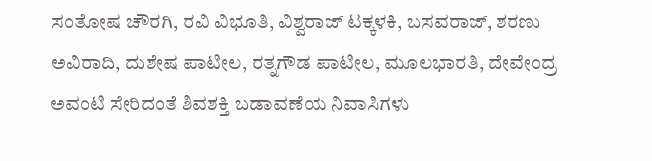ಸಂತೋಷ ಚೌರಗಿ, ರವಿ ವಿಭೂತಿ, ವಿಶ್ವರಾಜ್ ಟಕ್ಕಳಕಿ, ಬಸವರಾಜ್, ಶರಣು ಅವಿರಾದಿ, ದುಶೇಷ ಪಾಟೀಲ, ರತ್ನಗೌಡ ಪಾಟೀಲ, ಮೂಲಭಾರತಿ, ದೇವೇಂದ್ರ ಅವಂಟಿ ಸೇರಿದಂತೆ ಶಿವಶಕ್ತಿ ಬಡಾವಣೆಯ ನಿವಾಸಿಗಳು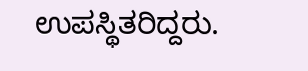ಉಪಸ್ಥಿತರಿದ್ದರು.